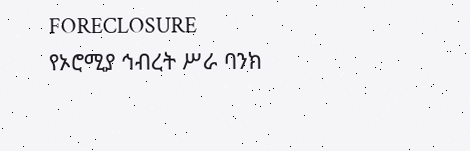FORECLOSURE
የኦሮሚያ ኅብረት ሥራ ባንክ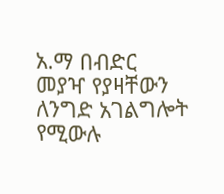አ.ማ በብድር መያዣ የያዛቸውን ለንግድ አገልግሎት የሚውሉ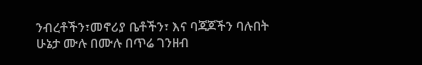ንብረቶችን፣መኖሪያ ቤቶችን፣ እና ባጃጆችን ባሉበት ሁኔታ ሙሉ በሙሉ በጥሬ ገንዘብ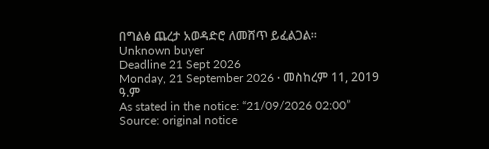በግልፅ ጨረታ አወዳድሮ ለመሸጥ ይፈልጋል።
Unknown buyer
Deadline 21 Sept 2026
Monday, 21 September 2026 · መስከረም 11, 2019 ዓ.ም
As stated in the notice: “21/09/2026 02:00”
Source: original notice